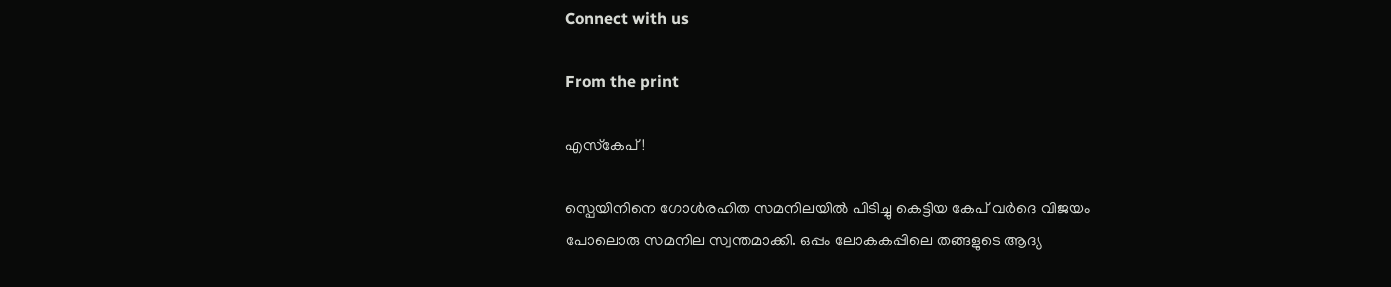Connect with us

From the print

എസ്‌കേപ്!

സ്പെയിനിനെ ഗോള്‍രഹിത സമനിലയില്‍ പിടിച്ചു കെട്ടിയ കേപ് വര്‍ദെ വിജയം പോലൊരു സമനില സ്വന്തമാക്കി. ഒപ്പം ലോകകപ്പിലെ തങ്ങളുടെ ആദ്യ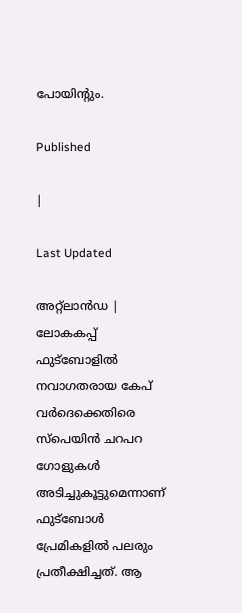പോയിന്റും.

Published

|

Last Updated

അറ്റ്‌ലാന്‍ഡ | ലോകകപ്പ് ഫുട്ബോളില്‍ നവാഗതരായ കേപ് വര്‍ദെക്കെതിരെ സ്‌പെയിന്‍ ചറപറ ഗോളുകള്‍ അടിച്ചുകൂട്ടുമെന്നാണ് ഫുട്‌ബോള്‍ പ്രേമികളില്‍ പലരും പ്രതീക്ഷിച്ചത്. ആ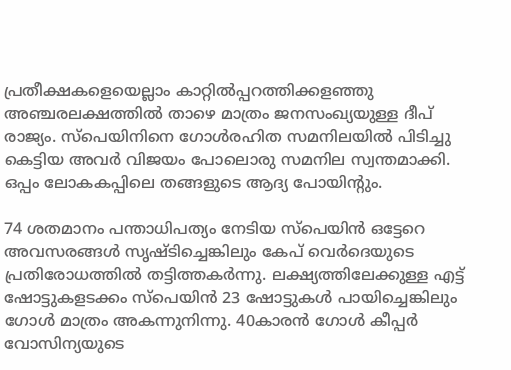പ്രതീക്ഷകളെയെല്ലാം കാറ്റില്‍പ്പറത്തിക്കളഞ്ഞു അഞ്ചരലക്ഷത്തില്‍ താഴെ മാത്രം ജനസംഖ്യയുള്ള ദീപ് രാജ്യം. സ്പെയിനിനെ ഗോള്‍രഹിത സമനിലയില്‍ പിടിച്ചു കെട്ടിയ അവര്‍ വിജയം പോലൊരു സമനില സ്വന്തമാക്കി. ഒപ്പം ലോകകപ്പിലെ തങ്ങളുടെ ആദ്യ പോയിന്റും.

74 ശതമാനം പന്താധിപത്യം നേടിയ സ്പെയിന്‍ ഒട്ടേറെ അവസരങ്ങള്‍ സൃഷ്ടിച്ചെങ്കിലും കേപ് വെര്‍ദെയുടെ പ്രതിരോധത്തില്‍ തട്ടിത്തകര്‍ന്നു. ലക്ഷ്യത്തിലേക്കുള്ള എട്ട് ഷോട്ടുകളടക്കം സ്പെയിന്‍ 23 ഷോട്ടുകള്‍ പായിച്ചെങ്കിലും ഗോള്‍ മാത്രം അകന്നുനിന്നു. 40കാരന്‍ ഗോള്‍ കീപ്പര്‍ വോസിന്യയുടെ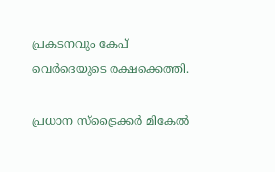പ്രകടനവും കേപ് വെര്‍ദെയുടെ രക്ഷക്കെത്തി.

പ്രധാന സ്‌ട്രൈക്കര്‍ മികേല്‍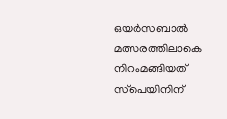ഒയര്‍സബാല്‍ മത്സരത്തിലാകെ നിറംമങ്ങിയത് സ്‌പെയിനിന്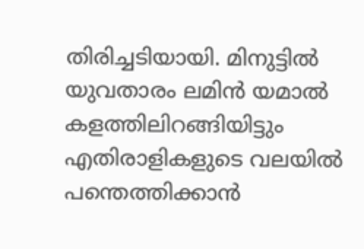തിരിച്ചടിയായി. മിനുട്ടില്‍ യുവതാരം ലമിന്‍ യമാല്‍ കളത്തിലിറങ്ങിയിട്ടും എതിരാളികളുടെ വലയില്‍ പന്തെത്തിക്കാന്‍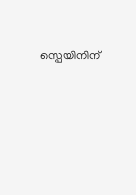സ്പെയിനിന്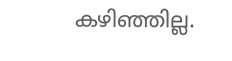കഴിഞ്ഞില്ല.